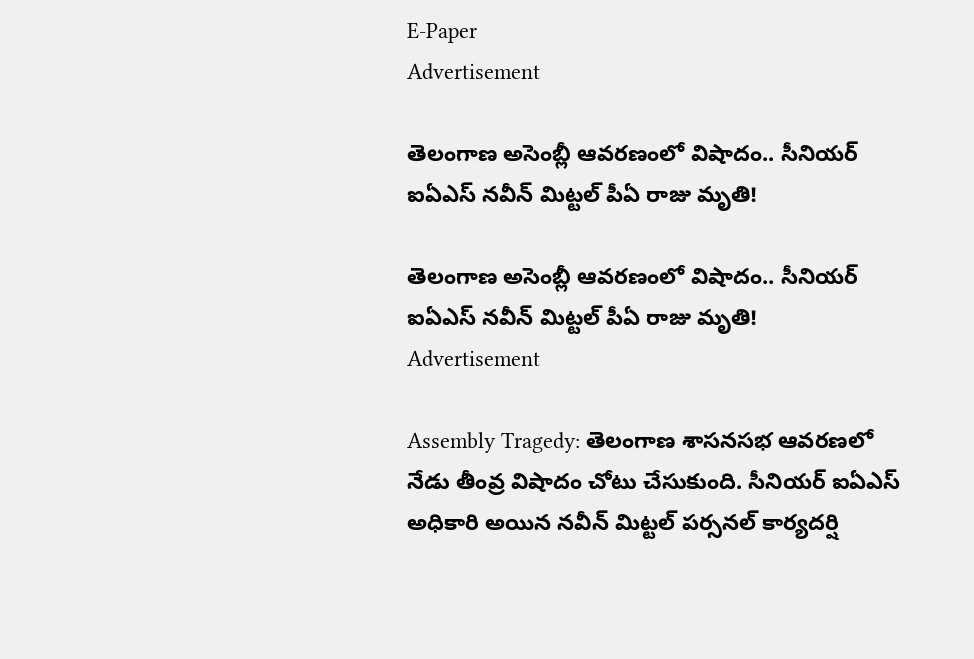E-Paper
Advertisement

తెలంగాణ అసెంబ్లీ ఆవరణంలో విషాదం.. సీనియర్ ఐఏఎస్ నవీన్ మిట్టల్ పీఏ రాజు మృతి!

తెలంగాణ అసెంబ్లీ ఆవరణంలో విషాదం.. సీనియర్ ఐఏఎస్ నవీన్ మిట్టల్ పీఏ రాజు మృతి!
Advertisement

Assembly Tragedy: తెలంగాణ శాసనసభ ఆవరణలో నేడు తీంవ్ర విషాదం చోటు చేసుకుంది. సీనియర్ ఐఏఎస్ అధికారి అయిన నవీన్ మిట్టల్ పర్సనల్ కార్యదర్షి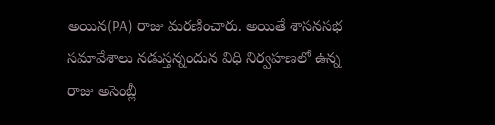అయిన(PA) రాజు మరణించారు. అయితే శాసనసభ సమావేశాలు నడుస్తన్నందున విధి నిర్వహణలో ఉన్న రాజు అసెంబ్లీ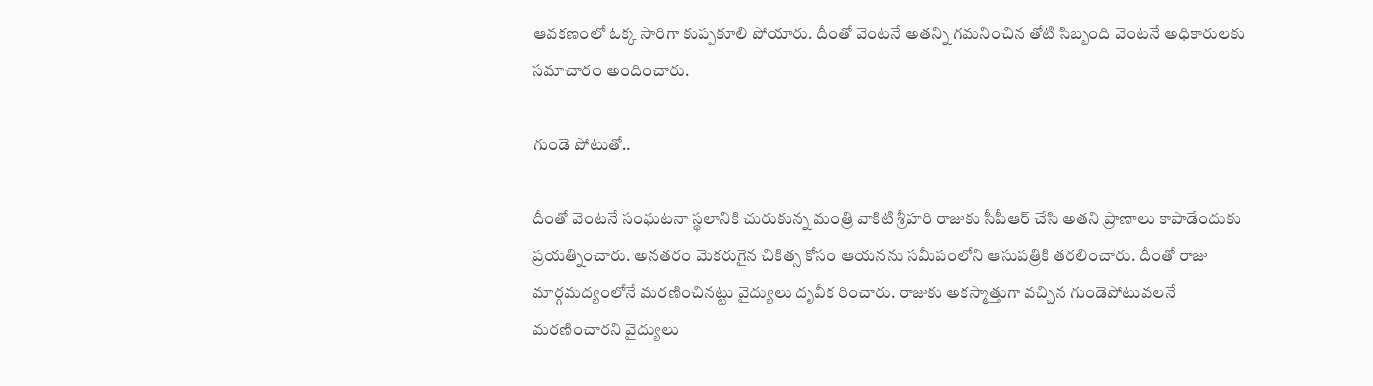ఆవకణంలో ఓక్క సారిగా కుప్పకూలి పోయారు. దీంతో వెంటనే అతన్ని గమనించిన తోటి సిబ్బంది వెంటనే అధికారులకు సమాచారం అందించారు.

గుండె పోటుతో..

దీంతో వెంటనే సంఘటనా స్థలానికి చురుకున్న మంత్రి వాకిటి శ్రీహరి రాజుకు సీపీఆర్ చేసి అతని ప్రాణాలు కాపాడేందుకు ప్రయత్నించారు. అనతరం మెకరుగైన చికిత్స కోసం ఆయనను సమీపంలోని ఆసుపత్రికి తరలించారు. దీంతో రాజు మార్గమద్యంలోనే మరణించినట్టు వైద్యులు దృవీక రించారు. రాజుకు అకస్మాత్తుగా వచ్చిన గుండెపోటువలనే మరణించారని వైద్యులు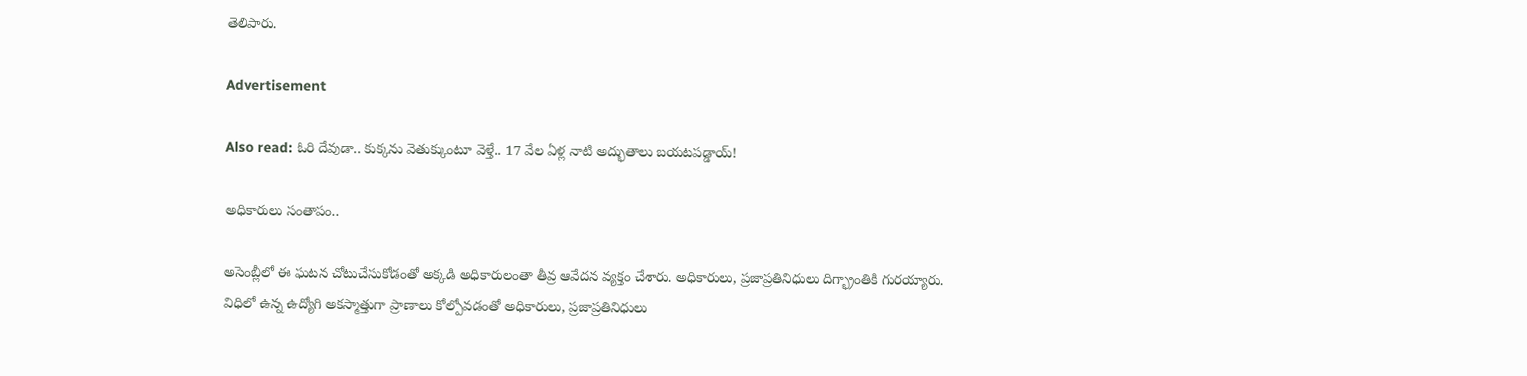తెలిపారు.

Advertisement

Also read: ఓరి దేవుడా.. కుక్కను వెతుక్కుంటూ వెళ్తే.. 17 వేల ఏళ్ల నాటి అద్భుతాలు బయటపడ్డాయ్!

అధికారులు సంతాపం..

అసెంబ్లీలో ఈ ఘటన చోటుచేసుకోడంతో అక్కడి అధికారులంతా తీవ్ర ఆవేదన వ్యక్తం చేశారు. అధికారులు, ప్రజాప్రతినిధులు దిగ్భ్రాంతికి గురయ్యారు. విధిలో ఉన్న ఉద్యోగి అకస్మాత్తుగా ప్రాణాలు కోల్పోవడంతో అధికారులు, ప్రజాప్రతినిధులు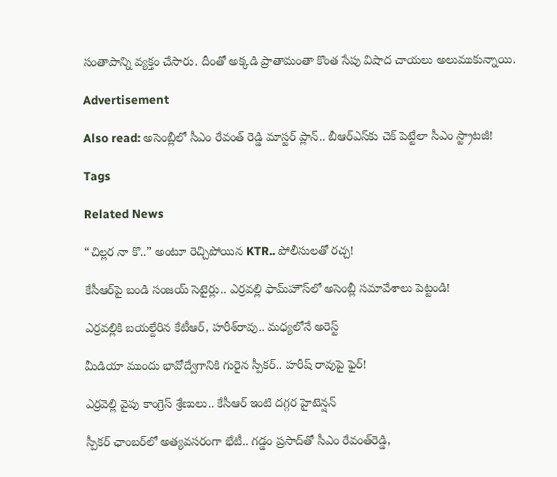సంతాపాన్ని వ్యక్తం చేసారు. దీంతో అక్కడి ప్రాతామంతా కొంత సేపు విషాద చాయలు అలుముకున్నాయి.

Advertisement

Also read: అసెంబ్లీలో సీఎం రేవంత్ రెడ్డి మాస్టర్ ప్లాన్.. బీఆర్‌ఎస్‌కు చెక్ పెట్టేలా సీఎం స్ట్రాటజీ!

Tags

Related News

“చిల్లర నా కొ..” అంటూ రెచ్చిపోయిన KTR.. పోలీసులతో రచ్చ!

కేసీఆర్‌పై బండి సంజయ్ సెటైర్లు.. ఎర్రవల్లి ఫామ్‌హౌస్‌లో అసెంబ్లీ సమావేశాలు పెట్టండి!

ఎర్రవల్లికి బయల్దేరిన కేటీఆర్, హరీశ్‌రావు.. మధ్యలోనే అరెస్ట్

మీడియా ముందు భావోద్వేగానికి గురైన స్పీకర్.. హరీష్ రావుపై ఫైర్!

ఎర్రవెల్లి వైపు కాంగ్రెస్ శ్రేణులు.. కేసీఆర్ ఇంటి దగ్గర హైటెన్షన్

స్పీకర్ ఛాంబర్‌లో అత్యవసరంగా భేటీ.. గడ్డం ప్రసాద్‌తో సీఎం రేవంత్‌రెడ్డి,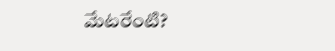మేటరేంటి?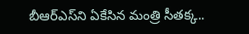బీఆర్ఎస్‌ని ఏకేసిన మంత్రి సీతక్క..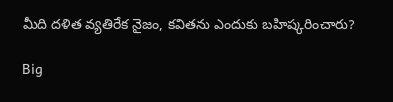మీది దళిత వ్యతిరేక నైజం, కవితను ఎందుకు బహిష్కరించారు?

Big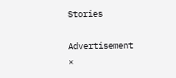Stories

Advertisement
×